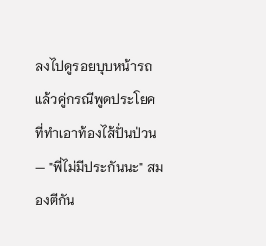ลงไปดูรอยบุบหน้ารถ แล้วคู่กรณีพูดประโยคที่ทำเอาท้องไส้ปั่นป่วน — "พี่ไม่มีประกันนะ" สมองตีกัน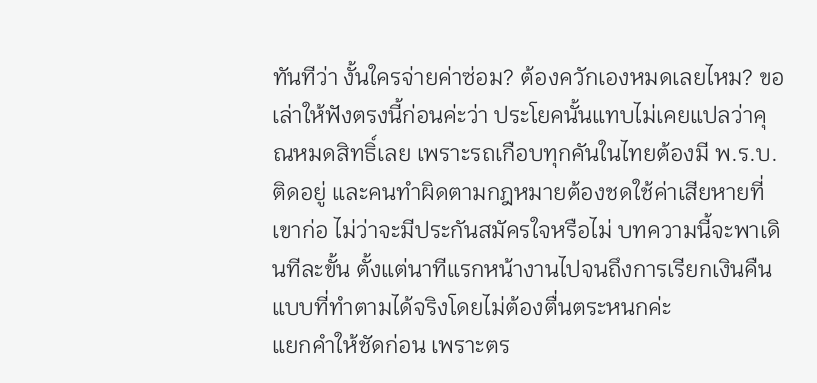ทันทีว่า งั้นใครจ่ายค่าซ่อม? ต้องควักเองหมดเลยไหม? ขอเล่าให้ฟังตรงนี้ก่อนค่ะว่า ประโยคนั้นแทบไม่เคยแปลว่าคุณหมดสิทธิ์เลย เพราะรถเกือบทุกคันในไทยต้องมี พ.ร.บ. ติดอยู่ และคนทำผิดตามกฎหมายต้องชดใช้ค่าเสียหายที่เขาก่อ ไม่ว่าจะมีประกันสมัครใจหรือไม่ บทความนี้จะพาเดินทีละขั้น ตั้งแต่นาทีแรกหน้างานไปจนถึงการเรียกเงินคืน แบบที่ทำตามได้จริงโดยไม่ต้องตื่นตระหนกค่ะ
แยกคำให้ชัดก่อน เพราะตร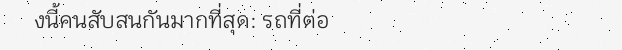งนี้คนสับสนกันมากที่สุด: รถที่ต่อ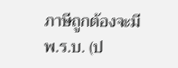ภาษีถูกต้องจะมี พ.ร.บ. (ป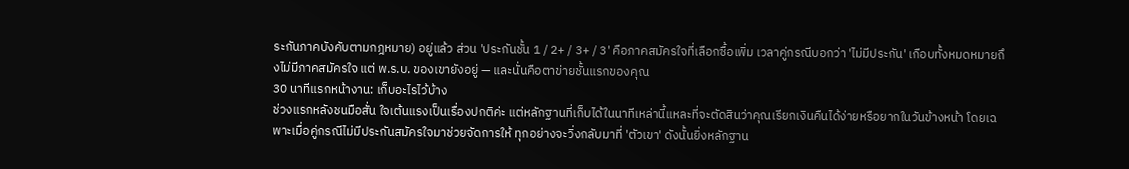ระกันภาคบังคับตามกฎหมาย) อยู่แล้ว ส่วน 'ประกันชั้น 1 / 2+ / 3+ / 3' คือภาคสมัครใจที่เลือกซื้อเพิ่ม เวลาคู่กรณีบอกว่า 'ไม่มีประกัน' เกือบทั้งหมดหมายถึงไม่มีภาคสมัครใจ แต่ พ.ร.บ. ของเขายังอยู่ — และนั่นคือตาข่ายชั้นแรกของคุณ
30 นาทีแรกหน้างาน: เก็บอะไรไว้บ้าง
ช่วงแรกหลังชนมือสั่น ใจเต้นแรงเป็นเรื่องปกติค่ะ แต่หลักฐานที่เก็บได้ในนาทีเหล่านี้แหละที่จะตัดสินว่าคุณเรียกเงินคืนได้ง่ายหรือยากในวันข้างหน้า โดยเฉพาะเมื่อคู่กรณีไม่มีประกันสมัครใจมาช่วยจัดการให้ ทุกอย่างจะวิ่งกลับมาที่ 'ตัวเขา' ดังนั้นยิ่งหลักฐาน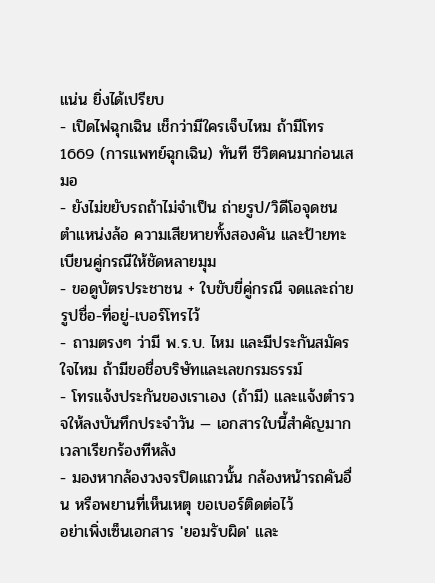แน่น ยิ่งได้เปรียบ
- เปิดไฟฉุกเฉิน เช็กว่ามีใครเจ็บไหม ถ้ามีโทร 1669 (การแพทย์ฉุกเฉิน) ทันที ชีวิตคนมาก่อนเสมอ
- ยังไม่ขยับรถถ้าไม่จำเป็น ถ่ายรูป/วิดีโอจุดชน ตำแหน่งล้อ ความเสียหายทั้งสองคัน และป้ายทะเบียนคู่กรณีให้ชัดหลายมุม
- ขอดูบัตรประชาชน + ใบขับขี่คู่กรณี จดและถ่ายรูปชื่อ-ที่อยู่-เบอร์โทรไว้
- ถามตรงๆ ว่ามี พ.ร.บ. ไหม และมีประกันสมัครใจไหม ถ้ามีขอชื่อบริษัทและเลขกรมธรรม์
- โทรแจ้งประกันของเราเอง (ถ้ามี) และแจ้งตำรวจให้ลงบันทึกประจำวัน — เอกสารใบนี้สำคัญมากเวลาเรียกร้องทีหลัง
- มองหากล้องวงจรปิดแถวนั้น กล้องหน้ารถคันอื่น หรือพยานที่เห็นเหตุ ขอเบอร์ติดต่อไว้
อย่าเพิ่งเซ็นเอกสาร 'ยอมรับผิด' และ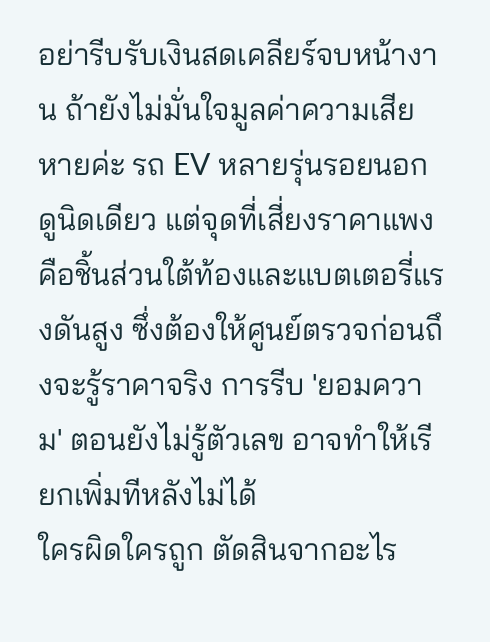อย่ารีบรับเงินสดเคลียร์จบหน้างาน ถ้ายังไม่มั่นใจมูลค่าความเสียหายค่ะ รถ EV หลายรุ่นรอยนอกดูนิดเดียว แต่จุดที่เสี่ยงราคาแพงคือชิ้นส่วนใต้ท้องและแบตเตอรี่แรงดันสูง ซึ่งต้องให้ศูนย์ตรวจก่อนถึงจะรู้ราคาจริง การรีบ 'ยอมความ' ตอนยังไม่รู้ตัวเลข อาจทำให้เรียกเพิ่มทีหลังไม่ได้
ใครผิดใครถูก ตัดสินจากอะไร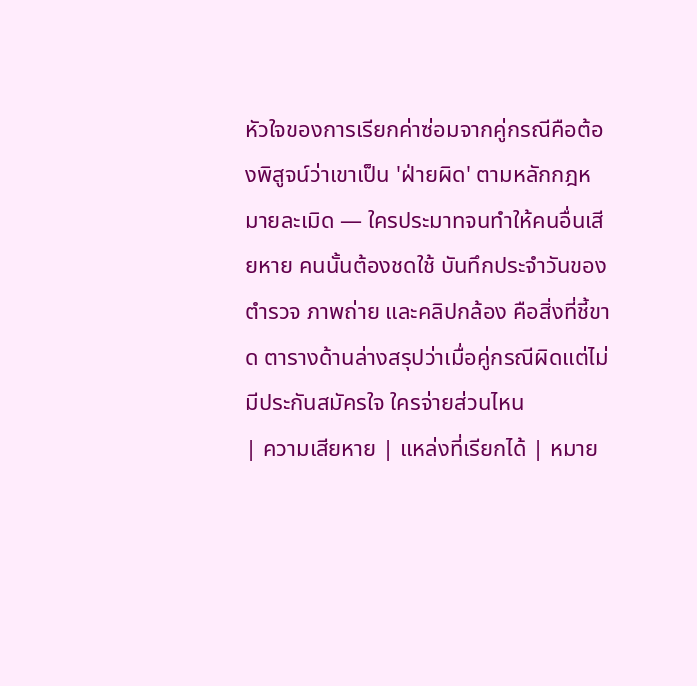หัวใจของการเรียกค่าซ่อมจากคู่กรณีคือต้องพิสูจน์ว่าเขาเป็น 'ฝ่ายผิด' ตามหลักกฎหมายละเมิด — ใครประมาทจนทำให้คนอื่นเสียหาย คนนั้นต้องชดใช้ บันทึกประจำวันของตำรวจ ภาพถ่าย และคลิปกล้อง คือสิ่งที่ชี้ขาด ตารางด้านล่างสรุปว่าเมื่อคู่กรณีผิดแต่ไม่มีประกันสมัครใจ ใครจ่ายส่วนไหน
| ความเสียหาย | แหล่งที่เรียกได้ | หมาย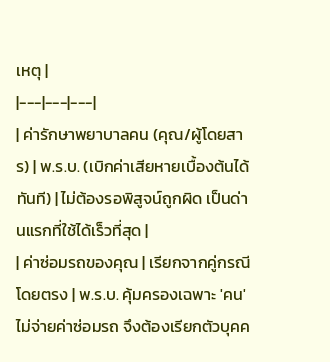เหตุ |
|---|---|---|
| ค่ารักษาพยาบาลคน (คุณ/ผู้โดยสาร) | พ.ร.บ. (เบิกค่าเสียหายเบื้องต้นได้ทันที) | ไม่ต้องรอพิสูจน์ถูกผิด เป็นด่านแรกที่ใช้ได้เร็วที่สุด |
| ค่าซ่อมรถของคุณ | เรียกจากคู่กรณีโดยตรง | พ.ร.บ. คุ้มครองเฉพาะ 'คน' ไม่จ่ายค่าซ่อมรถ จึงต้องเรียกตัวบุคค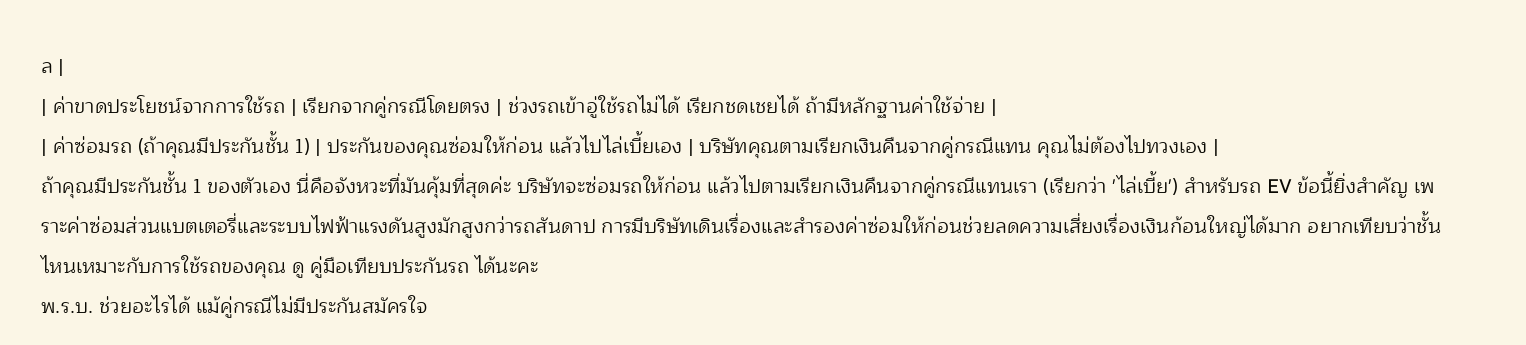ล |
| ค่าขาดประโยชน์จากการใช้รถ | เรียกจากคู่กรณีโดยตรง | ช่วงรถเข้าอู่ใช้รถไม่ได้ เรียกชดเชยได้ ถ้ามีหลักฐานค่าใช้จ่าย |
| ค่าซ่อมรถ (ถ้าคุณมีประกันชั้น 1) | ประกันของคุณซ่อมให้ก่อน แล้วไปไล่เบี้ยเอง | บริษัทคุณตามเรียกเงินคืนจากคู่กรณีแทน คุณไม่ต้องไปทวงเอง |
ถ้าคุณมีประกันชั้น 1 ของตัวเอง นี่คือจังหวะที่มันคุ้มที่สุดค่ะ บริษัทจะซ่อมรถให้ก่อน แล้วไปตามเรียกเงินคืนจากคู่กรณีแทนเรา (เรียกว่า 'ไล่เบี้ย') สำหรับรถ EV ข้อนี้ยิ่งสำคัญ เพราะค่าซ่อมส่วนแบตเตอรี่และระบบไฟฟ้าแรงดันสูงมักสูงกว่ารถสันดาป การมีบริษัทเดินเรื่องและสำรองค่าซ่อมให้ก่อนช่วยลดความเสี่ยงเรื่องเงินก้อนใหญ่ได้มาก อยากเทียบว่าชั้นไหนเหมาะกับการใช้รถของคุณ ดู คู่มือเทียบประกันรถ ได้นะคะ
พ.ร.บ. ช่วยอะไรได้ แม้คู่กรณีไม่มีประกันสมัครใจ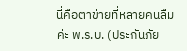นี่คือตาข่ายที่หลายคนลืมค่ะ พ.ร.บ. (ประกันภัย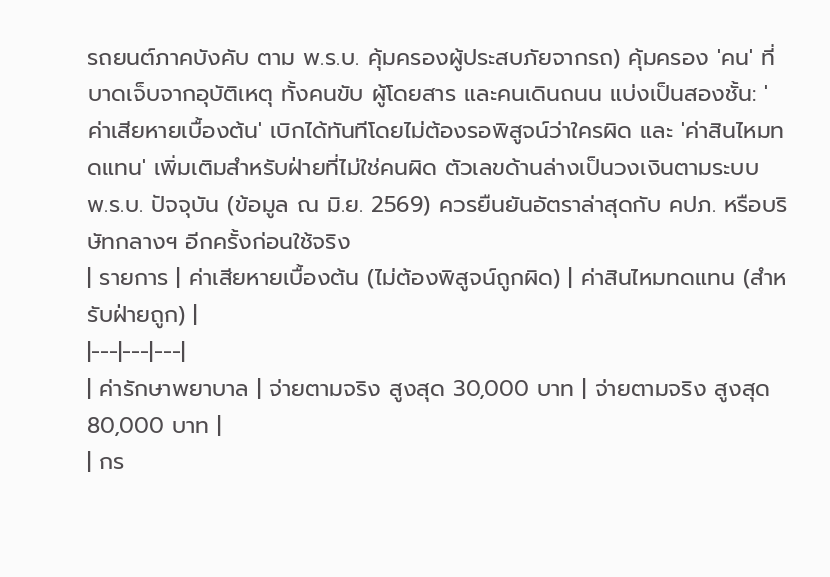รถยนต์ภาคบังคับ ตาม พ.ร.บ. คุ้มครองผู้ประสบภัยจากรถ) คุ้มครอง 'คน' ที่บาดเจ็บจากอุบัติเหตุ ทั้งคนขับ ผู้โดยสาร และคนเดินถนน แบ่งเป็นสองชั้น: 'ค่าเสียหายเบื้องต้น' เบิกได้ทันทีโดยไม่ต้องรอพิสูจน์ว่าใครผิด และ 'ค่าสินไหมทดแทน' เพิ่มเติมสำหรับฝ่ายที่ไม่ใช่คนผิด ตัวเลขด้านล่างเป็นวงเงินตามระบบ พ.ร.บ. ปัจจุบัน (ข้อมูล ณ มิ.ย. 2569) ควรยืนยันอัตราล่าสุดกับ คปภ. หรือบริษัทกลางฯ อีกครั้งก่อนใช้จริง
| รายการ | ค่าเสียหายเบื้องต้น (ไม่ต้องพิสูจน์ถูกผิด) | ค่าสินไหมทดแทน (สำหรับฝ่ายถูก) |
|---|---|---|
| ค่ารักษาพยาบาล | จ่ายตามจริง สูงสุด 30,000 บาท | จ่ายตามจริง สูงสุด 80,000 บาท |
| กร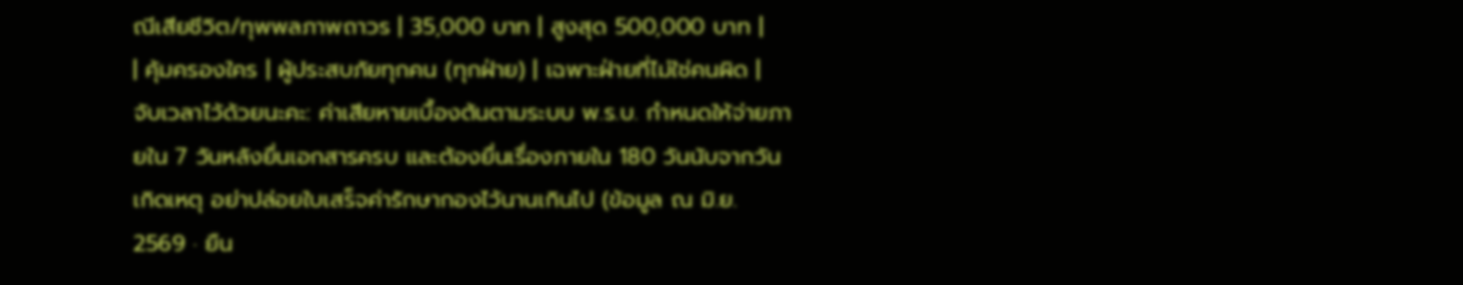ณีเสียชีวิต/ทุพพลภาพถาวร | 35,000 บาท | สูงสุด 500,000 บาท |
| คุ้มครองใคร | ผู้ประสบภัยทุกคน (ทุกฝ่าย) | เฉพาะฝ่ายที่ไม่ใช่คนผิด |
จับเวลาไว้ด้วยนะคะ: ค่าเสียหายเบื้องต้นตามระบบ พ.ร.บ. กำหนดให้จ่ายภายใน 7 วันหลังยื่นเอกสารครบ และต้องยื่นเรื่องภายใน 180 วันนับจากวันเกิดเหตุ อย่าปล่อยใบเสร็จค่ารักษากองไว้นานเกินไป (ข้อมูล ณ มิ.ย. 2569 · ยืน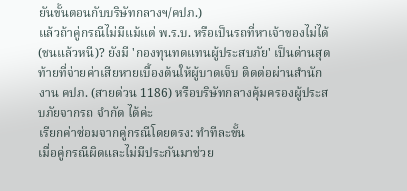ยันขั้นตอนกับบริษัทกลางฯ/คปภ.)
แล้วถ้าคู่กรณีไม่มีแม้แต่ พ.ร.บ. หรือเป็นรถที่หาเจ้าของไม่ได้ (ชนแล้วหนี)? ยังมี 'กองทุนทดแทนผู้ประสบภัย' เป็นด่านสุดท้ายที่จ่ายค่าเสียหายเบื้องต้นให้ผู้บาดเจ็บ ติดต่อผ่านสำนักงาน คปภ. (สายด่วน 1186) หรือบริษัทกลางคุ้มครองผู้ประสบภัยจากรถ จำกัด ได้ค่ะ
เรียกค่าซ่อมจากคู่กรณีโดยตรง: ทำทีละขั้น
เมื่อคู่กรณีผิดและไม่มีประกันมาช่วย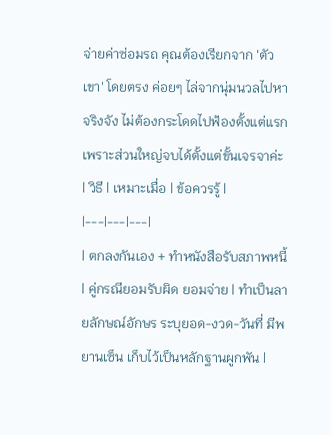จ่ายค่าซ่อมรถ คุณต้องเรียกจาก 'ตัวเขา' โดยตรง ค่อยๆ ไล่จากนุ่มนวลไปหาจริงจัง ไม่ต้องกระโดดไปฟ้องตั้งแต่แรก เพราะส่วนใหญ่จบได้ตั้งแต่ขั้นเจรจาค่ะ
| วิธี | เหมาะเมื่อ | ข้อควรรู้ |
|---|---|---|
| ตกลงกันเอง + ทำหนังสือรับสภาพหนี้ | คู่กรณียอมรับผิด ยอมจ่าย | ทำเป็นลายลักษณ์อักษร ระบุยอด-งวด-วันที่ มีพยานเซ็น เก็บไว้เป็นหลักฐานผูกพัน |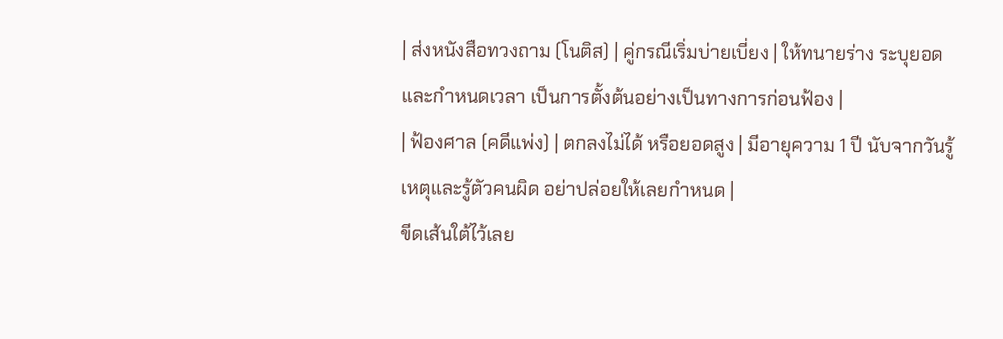| ส่งหนังสือทวงถาม (โนติส) | คู่กรณีเริ่มบ่ายเบี่ยง | ให้ทนายร่าง ระบุยอดและกำหนดเวลา เป็นการตั้งต้นอย่างเป็นทางการก่อนฟ้อง |
| ฟ้องศาล (คดีแพ่ง) | ตกลงไม่ได้ หรือยอดสูง | มีอายุความ 1 ปี นับจากวันรู้เหตุและรู้ตัวคนผิด อย่าปล่อยให้เลยกำหนด |
ขีดเส้นใต้ไว้เลย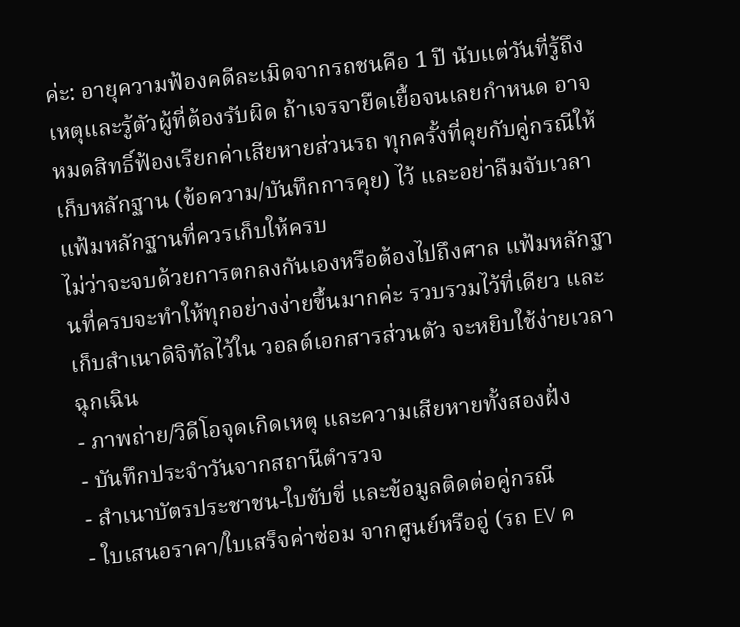ค่ะ: อายุความฟ้องคดีละเมิดจากรถชนคือ 1 ปี นับแต่วันที่รู้ถึงเหตุและรู้ตัวผู้ที่ต้องรับผิด ถ้าเจรจายืดเยื้อจนเลยกำหนด อาจหมดสิทธิ์ฟ้องเรียกค่าเสียหายส่วนรถ ทุกครั้งที่คุยกับคู่กรณีให้เก็บหลักฐาน (ข้อความ/บันทึกการคุย) ไว้ และอย่าลืมจับเวลา
แฟ้มหลักฐานที่ควรเก็บให้ครบ
ไม่ว่าจะจบด้วยการตกลงกันเองหรือต้องไปถึงศาล แฟ้มหลักฐานที่ครบจะทำให้ทุกอย่างง่ายขึ้นมากค่ะ รวบรวมไว้ที่เดียว และเก็บสำเนาดิจิทัลไว้ใน วอลต์เอกสารส่วนตัว จะหยิบใช้ง่ายเวลาฉุกเฉิน
- ภาพถ่าย/วิดีโอจุดเกิดเหตุ และความเสียหายทั้งสองฝั่ง
- บันทึกประจำวันจากสถานีตำรวจ
- สำเนาบัตรประชาชน-ใบขับขี่ และข้อมูลติดต่อคู่กรณี
- ใบเสนอราคา/ใบเสร็จค่าซ่อม จากศูนย์หรืออู่ (รถ EV ค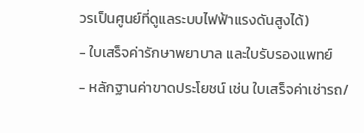วรเป็นศูนย์ที่ดูแลระบบไฟฟ้าแรงดันสูงได้)
- ใบเสร็จค่ารักษาพยาบาล และใบรับรองแพทย์
- หลักฐานค่าขาดประโยชน์ เช่น ใบเสร็จค่าเช่ารถ/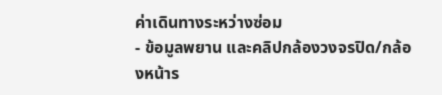ค่าเดินทางระหว่างซ่อม
- ข้อมูลพยาน และคลิปกล้องวงจรปิด/กล้องหน้าร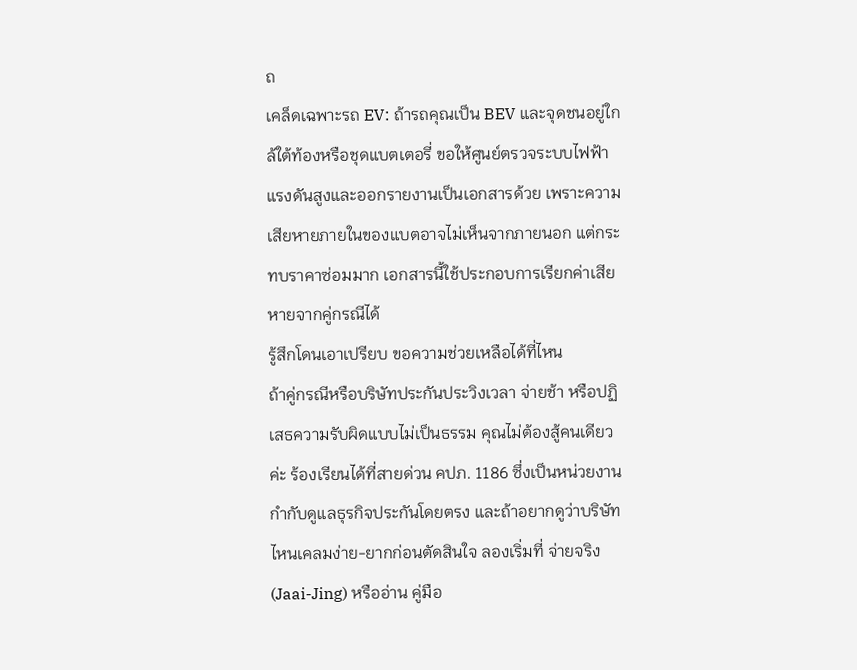ถ
เคล็ดเฉพาะรถ EV: ถ้ารถคุณเป็น BEV และจุดชนอยู่ใกล้ใต้ท้องหรือชุดแบตเตอรี่ ขอให้ศูนย์ตรวจระบบไฟฟ้าแรงดันสูงและออกรายงานเป็นเอกสารด้วย เพราะความเสียหายภายในของแบตอาจไม่เห็นจากภายนอก แต่กระทบราคาซ่อมมาก เอกสารนี้ใช้ประกอบการเรียกค่าเสียหายจากคู่กรณีได้
รู้สึกโดนเอาเปรียบ ขอความช่วยเหลือได้ที่ไหน
ถ้าคู่กรณีหรือบริษัทประกันประวิงเวลา จ่ายช้า หรือปฏิเสธความรับผิดแบบไม่เป็นธรรม คุณไม่ต้องสู้คนเดียวค่ะ ร้องเรียนได้ที่สายด่วน คปภ. 1186 ซึ่งเป็นหน่วยงานกำกับดูแลธุรกิจประกันโดยตรง และถ้าอยากดูว่าบริษัทไหนเคลมง่าย-ยากก่อนตัดสินใจ ลองเริ่มที่ จ่ายจริง (Jaai-Jing) หรืออ่าน คู่มือ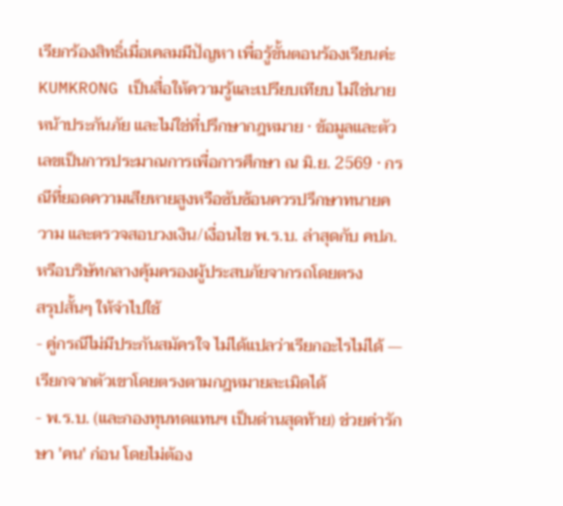เรียกร้องสิทธิ์เมื่อเคลมมีปัญหา เพื่อรู้ขั้นตอนร้องเรียนค่ะ
KUMKRONG เป็นสื่อให้ความรู้และเปรียบเทียบ ไม่ใช่นายหน้าประกันภัย และไม่ใช่ที่ปรึกษากฎหมาย · ข้อมูลและตัวเลขเป็นการประมาณการเพื่อการศึกษา ณ มิ.ย. 2569 · กรณีที่ยอดความเสียหายสูงหรือซับซ้อนควรปรึกษาทนายความ และตรวจสอบวงเงิน/เงื่อนไข พ.ร.บ. ล่าสุดกับ คปภ. หรือบริษัทกลางคุ้มครองผู้ประสบภัยจากรถโดยตรง
สรุปสั้นๆ ให้จำไปใช้
- คู่กรณีไม่มีประกันสมัครใจ ไม่ได้แปลว่าเรียกอะไรไม่ได้ — เรียกจากตัวเขาโดยตรงตามกฎหมายละเมิดได้
- พ.ร.บ. (และกองทุนทดแทนฯ เป็นด่านสุดท้าย) ช่วยค่ารักษา 'คน' ก่อน โดยไม่ต้อง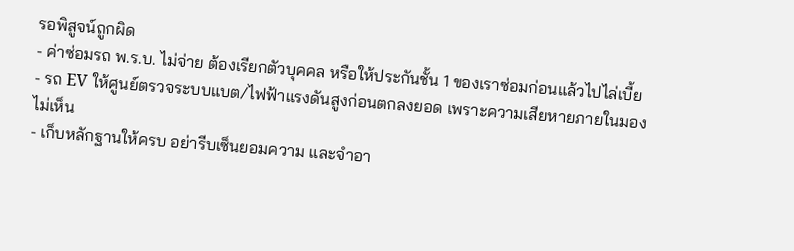รอพิสูจน์ถูกผิด
- ค่าซ่อมรถ พ.ร.บ. ไม่จ่าย ต้องเรียกตัวบุคคล หรือให้ประกันชั้น 1 ของเราซ่อมก่อนแล้วไปไล่เบี้ย
- รถ EV ให้ศูนย์ตรวจระบบแบต/ไฟฟ้าแรงดันสูงก่อนตกลงยอด เพราะความเสียหายภายในมองไม่เห็น
- เก็บหลักฐานให้ครบ อย่ารีบเซ็นยอมความ และจำอา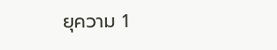ยุความ 1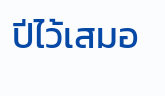ปีไว้เสมอ